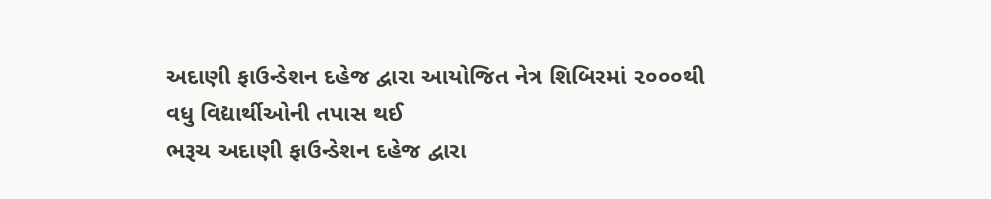અદાણી ફાઉન્ડેશન દહેજ દ્વારા આયોજિત નેત્ર શિબિરમાં ૨૦૦૦થી વધુ વિદ્યાર્થીઓની તપાસ થઈ
ભરૂચ અદાણી ફાઉન્ડેશન દહેજ દ્વારા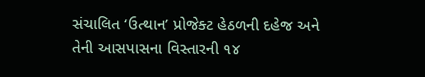સંચાલિત ‘ઉત્થાન’ પ્રોજેક્ટ હેઠળની દહેજ અને તેની આસપાસના વિસ્તારની ૧૪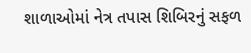શાળાઓમાં નેત્ર તપાસ શિબિરનું સફળ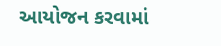આયોજન કરવામાં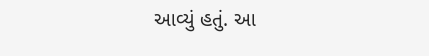આવ્યું હતું. આ